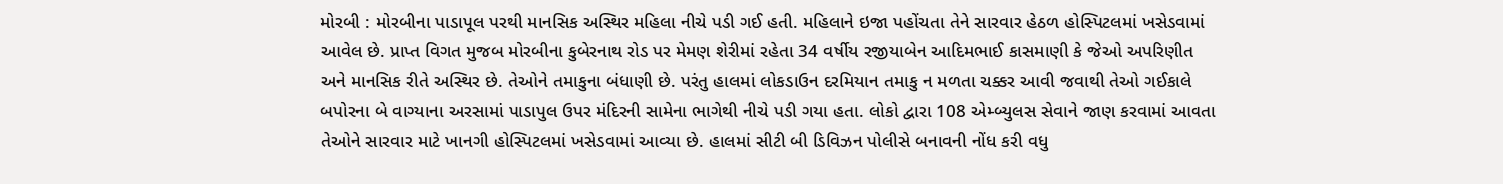મોરબી : મોરબીના પાડાપૂલ પરથી માનસિક અસ્થિર મહિલા નીચે પડી ગઈ હતી. મહિલાને ઇજા પહોંચતા તેને સારવાર હેઠળ હોસ્પિટલમાં ખસેડવામાં આવેલ છે. પ્રાપ્ત વિગત મુજબ મોરબીના કુબેરનાથ રોડ પર મેમણ શેરીમાં રહેતા 34 વર્ષીય રજીયાબેન આદિમભાઈ કાસમાણી કે જેઓ અપરિણીત અને માનસિક રીતે અસ્થિર છે. તેઓને તમાકુના બંધાણી છે. પરંતુ હાલમાં લોકડાઉન દરમિયાન તમાકુ ન મળતા ચક્કર આવી જવાથી તેઓ ગઈકાલે બપોરના બે વાગ્યાના અરસામાં પાડાપુલ ઉપર મંદિરની સામેના ભાગેથી નીચે પડી ગયા હતા. લોકો દ્વારા 108 એમ્બ્યુલસ સેવાને જાણ કરવામાં આવતા તેઓને સારવાર માટે ખાનગી હોસ્પિટલમાં ખસેડવામાં આવ્યા છે. હાલમાં સીટી બી ડિવિઝન પોલીસે બનાવની નોંધ કરી વધુ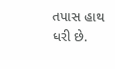તપાસ હાથ ધરી છે.